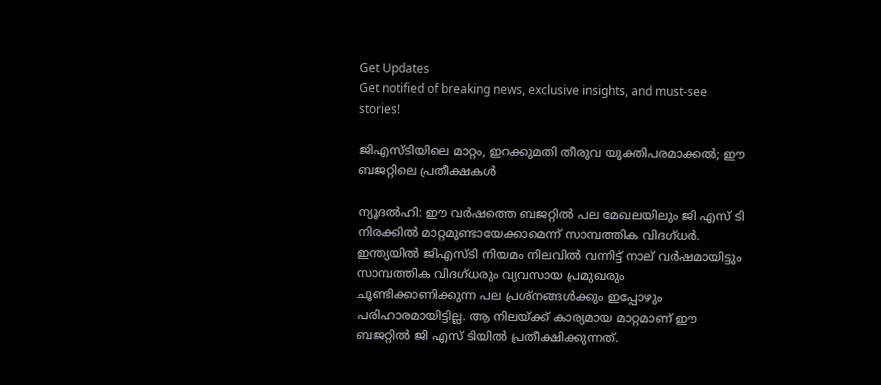Get Updates
Get notified of breaking news, exclusive insights, and must-see stories!

ജിഎസ്ടിയിലെ മാറ്റം, ഇറക്കുമതി തീരുവ യുക്തിപരമാക്കല്‍; ഈ ബജറ്റിലെ പ്രതീക്ഷകള്‍

ന്യൂദല്‍ഹി: ഈ വര്‍ഷത്തെ ബജറ്റില്‍ പല മേഖലയിലും ജി എസ് ടി നിരക്കില്‍ മാറ്റമുണ്ടായേക്കാമെന്ന് സാമ്പത്തിക വിദഗ്ധര്‍. ഇന്ത്യയില്‍ ജിഎസ്ടി നിയമം നിലവില്‍ വന്നിട്ട് നാല് വര്‍ഷമായിട്ടും സാമ്പത്തിക വിദഗ്ധരും വ്യവസായ പ്രമുഖരും ചൂണ്ടിക്കാണിക്കുന്ന പല പ്രശ്‌നങ്ങള്‍ക്കും ഇപ്പോഴും പരിഹാരമായിട്ടില്ല. ആ നിലയ്ക്ക് കാര്യമായ മാറ്റമാണ് ഈ ബജറ്റില്‍ ജി എസ് ടിയില്‍ പ്രതീക്ഷിക്കുന്നത്.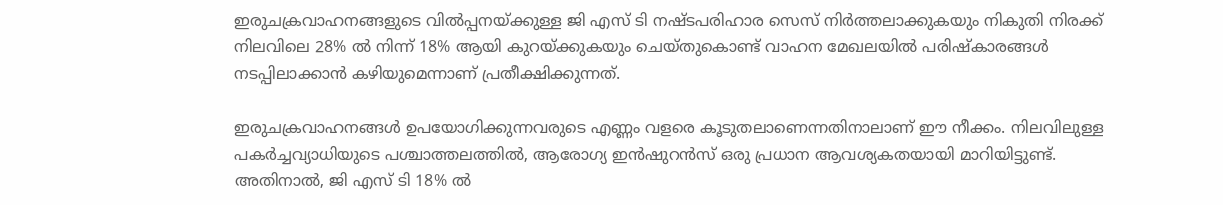ഇരുചക്രവാഹനങ്ങളുടെ വില്‍പ്പനയ്ക്കുള്ള ജി എസ് ടി നഷ്ടപരിഹാര സെസ് നിര്‍ത്തലാക്കുകയും നികുതി നിരക്ക് നിലവിലെ 28% ല്‍ നിന്ന് 18% ആയി കുറയ്ക്കുകയും ചെയ്തുകൊണ്ട് വാഹന മേഖലയില്‍ പരിഷ്‌കാരങ്ങള്‍ നടപ്പിലാക്കാന്‍ കഴിയുമെന്നാണ് പ്രതീക്ഷിക്കുന്നത്.

ഇരുചക്രവാഹനങ്ങള്‍ ഉപയോഗിക്കുന്നവരുടെ എണ്ണം വളരെ കൂടുതലാണെന്നതിനാലാണ് ഈ നീക്കം. നിലവിലുള്ള പകര്‍ച്ചവ്യാധിയുടെ പശ്ചാത്തലത്തില്‍, ആരോഗ്യ ഇന്‍ഷുറന്‍സ് ഒരു പ്രധാന ആവശ്യകതയായി മാറിയിട്ടുണ്ട്. അതിനാല്‍, ജി എസ് ടി 18% ല്‍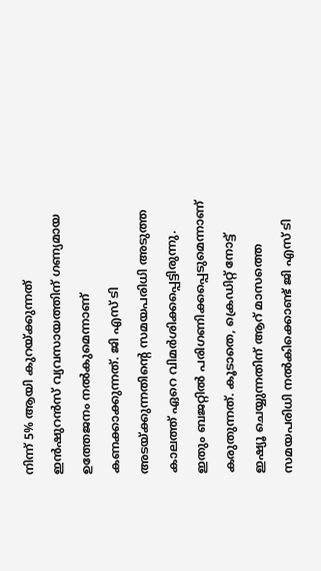നിന്ന് 5% ആയി കുറയ്ക്കുന്നത് ഇന്‍ഷുറന്‍സ് വ്യവസായത്തിന് ഗണ്യമായ ഉത്തേജനം നല്‍കുമെന്നാണ് കണക്കാക്കുന്നത്. ജി എസ് ടി അടയ്ക്കുന്നതിന്റെ സമയപരിധി അടുത്ത കാലത്ത് ഏറെ വിമര്‍ശിക്കപ്പെട്ടിരുന്നു. ഇതും ബജറ്റില്‍ പരിഗണിക്കപ്പെടുമെന്നാണ് കരുതുന്നത്. കൂടാതെ, ക്രെഡിറ്റ് നോട്ട് ഇഷ്യൂ ചെയ്യുന്നതിന് ആറ് മാസത്തെ സമയപരിധി നല്‍കിക്കൊണ്ട് ജി എസ് ടി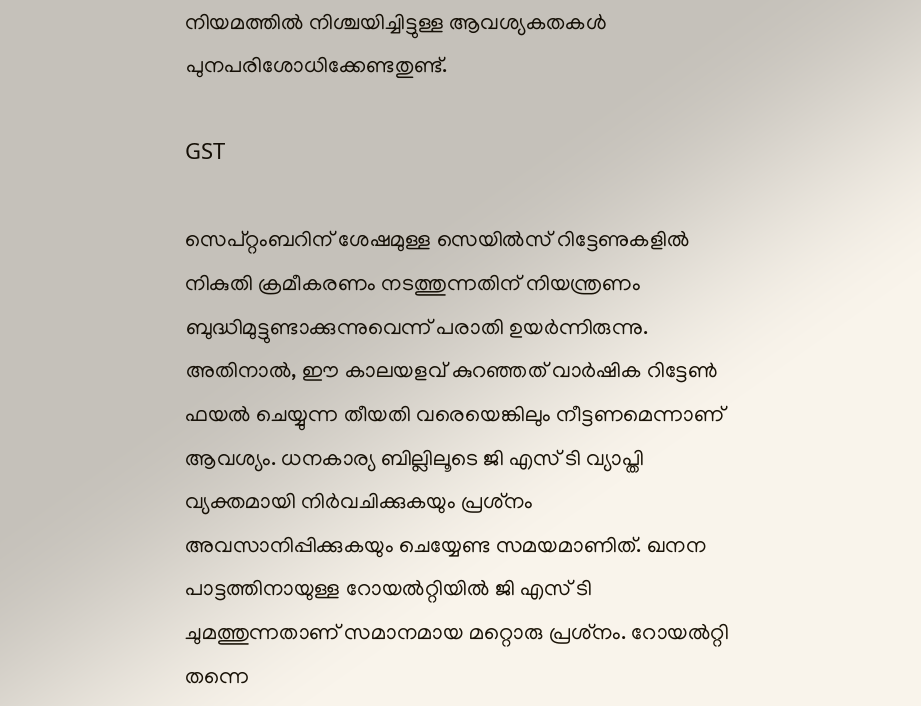നിയമത്തില്‍ നിശ്ചയിച്ചിട്ടുള്ള ആവശ്യകതകള്‍ പുനപരിശോധിക്കേണ്ടതുണ്ട്.

GST

സെപ്റ്റംബറിന് ശേഷമുള്ള സെയില്‍സ് റിട്ടേണുകളില്‍ നികുതി ക്രമീകരണം നടത്തുന്നതിന് നിയന്ത്രണം ബുദ്ധിമുട്ടുണ്ടാക്കുന്നുവെന്ന് പരാതി ഉയര്‍ന്നിരുന്നു. അതിനാല്‍, ഈ കാലയളവ് കുറഞ്ഞത് വാര്‍ഷിക റിട്ടേണ്‍ ഫയല്‍ ചെയ്യുന്ന തീയതി വരെയെങ്കിലും നീട്ടണമെന്നാണ് ആവശ്യം. ധനകാര്യ ബില്ലിലൂടെ ജി എസ് ടി വ്യാപ്തി വ്യക്തമായി നിര്‍വചിക്കുകയും പ്രശ്‌നം അവസാനിപ്പിക്കുകയും ചെയ്യേണ്ട സമയമാണിത്. ഖനന പാട്ടത്തിനായുള്ള റോയല്‍റ്റിയില്‍ ജി എസ് ടി ചുമത്തുന്നതാണ് സമാനമായ മറ്റൊരു പ്രശ്‌നം. റോയല്‍റ്റി തന്നെ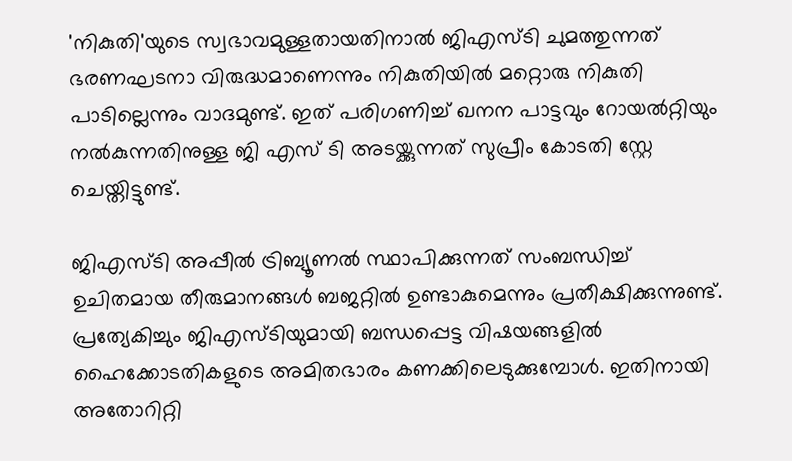'നികുതി'യുടെ സ്വഭാവമുള്ളതായതിനാല്‍ ജിഎസ്ടി ചുമത്തുന്നത് ഭരണഘടനാ വിരുദ്ധമാണെന്നും നികുതിയില്‍ മറ്റൊരു നികുതി പാടില്ലെന്നും വാദമുണ്ട്. ഇത് പരിഗണിച്ച് ഖനന പാട്ടവും റോയല്‍റ്റിയും നല്‍കുന്നതിനുള്ള ജി എസ് ടി അടയ്ക്കുന്നത് സുപ്രീം കോടതി സ്റ്റേ ചെയ്തിട്ടുണ്ട്.

ജിഎസ്ടി അപ്പീല്‍ ട്രിബ്യൂണല്‍ സ്ഥാപിക്കുന്നത് സംബന്ധിച്ച് ഉചിതമായ തീരുമാനങ്ങള്‍ ബജറ്റില്‍ ഉണ്ടാകുമെന്നും പ്രതീക്ഷിക്കുന്നുണ്ട്. പ്രത്യേകിച്ചും ജിഎസ്ടിയുമായി ബന്ധപ്പെട്ട വിഷയങ്ങളില്‍ ഹൈക്കോടതികളുടെ അമിതഭാരം കണക്കിലെടുക്കുമ്പോള്‍. ഇതിനായി അതോറിറ്റി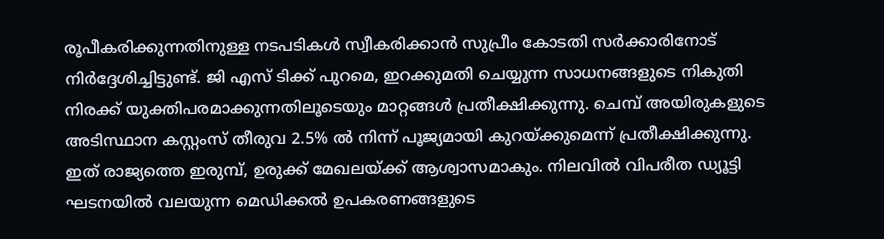രൂപീകരിക്കുന്നതിനുള്ള നടപടികള്‍ സ്വീകരിക്കാന്‍ സുപ്രീം കോടതി സര്‍ക്കാരിനോട് നിര്‍ദ്ദേശിച്ചിട്ടുണ്ട്. ജി എസ് ടിക്ക് പുറമെ, ഇറക്കുമതി ചെയ്യുന്ന സാധനങ്ങളുടെ നികുതി നിരക്ക് യുക്തിപരമാക്കുന്നതിലൂടെയും മാറ്റങ്ങള്‍ പ്രതീക്ഷിക്കുന്നു. ചെമ്പ് അയിരുകളുടെ അടിസ്ഥാന കസ്റ്റംസ് തീരുവ 2.5% ല്‍ നിന്ന് പൂജ്യമായി കുറയ്ക്കുമെന്ന് പ്രതീക്ഷിക്കുന്നു. ഇത് രാജ്യത്തെ ഇരുമ്പ്, ഉരുക്ക് മേഖലയ്ക്ക് ആശ്വാസമാകും. നിലവില്‍ വിപരീത ഡ്യൂട്ടി ഘടനയില്‍ വലയുന്ന മെഡിക്കല്‍ ഉപകരണങ്ങളുടെ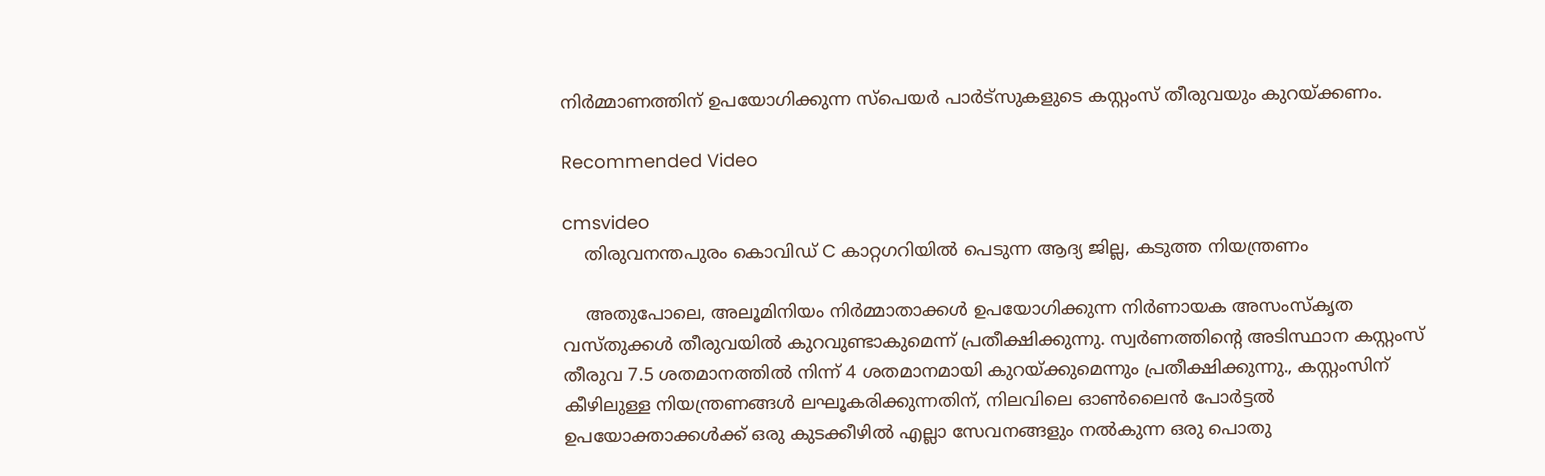നിര്‍മ്മാണത്തിന് ഉപയോഗിക്കുന്ന സ്‌പെയര്‍ പാര്‍ട്‌സുകളുടെ കസ്റ്റംസ് തീരുവയും കുറയ്ക്കണം.

Recommended Video

cmsvideo
    തിരുവനന്തപുരം കൊവിഡ് C കാറ്റഗറിയില്‍ പെടുന്ന ആദ്യ ജില്ല, കടുത്ത നിയന്ത്രണം

    അതുപോലെ, അലൂമിനിയം നിര്‍മ്മാതാക്കള്‍ ഉപയോഗിക്കുന്ന നിര്‍ണായക അസംസ്‌കൃത വസ്തുക്കള്‍ തീരുവയില്‍ കുറവുണ്ടാകുമെന്ന് പ്രതീക്ഷിക്കുന്നു. സ്വര്‍ണത്തിന്റെ അടിസ്ഥാന കസ്റ്റംസ് തീരുവ 7.5 ശതമാനത്തില്‍ നിന്ന് 4 ശതമാനമായി കുറയ്ക്കുമെന്നും പ്രതീക്ഷിക്കുന്നു., കസ്റ്റംസിന് കീഴിലുള്ള നിയന്ത്രണങ്ങള്‍ ലഘൂകരിക്കുന്നതിന്, നിലവിലെ ഓണ്‍ലൈന്‍ പോര്‍ട്ടല്‍ ഉപയോക്താക്കള്‍ക്ക് ഒരു കുടക്കീഴില്‍ എല്ലാ സേവനങ്ങളും നല്‍കുന്ന ഒരു പൊതു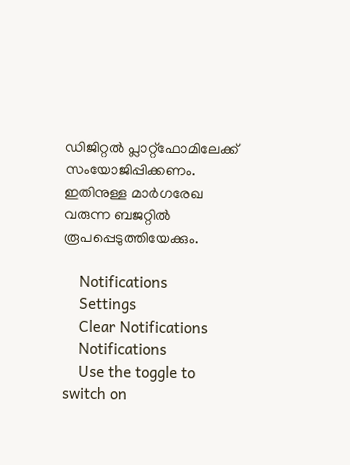ഡിജിറ്റല്‍ പ്ലാറ്റ്ഫോമിലേക്ക് സംയോജിപ്പിക്കണം. ഇതിനുള്ള മാര്‍ഗരേഖ വരുന്ന ബജറ്റില്‍ രൂപപ്പെടുത്തിയേക്കും.

    Notifications
    Settings
    Clear Notifications
    Notifications
    Use the toggle to switch on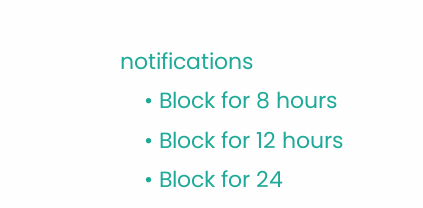notifications
    • Block for 8 hours
    • Block for 12 hours
    • Block for 24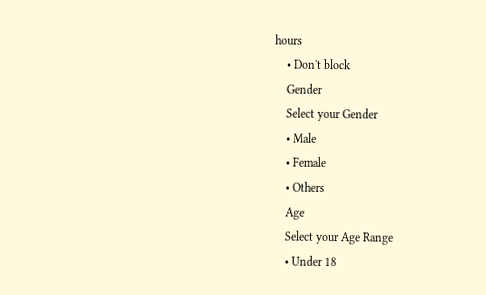hours
    • Don't block
    Gender
    Select your Gender
    • Male
    • Female
    • Others
    Age
    Select your Age Range
    • Under 18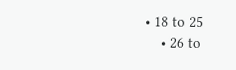• 18 to 25
    • 26 to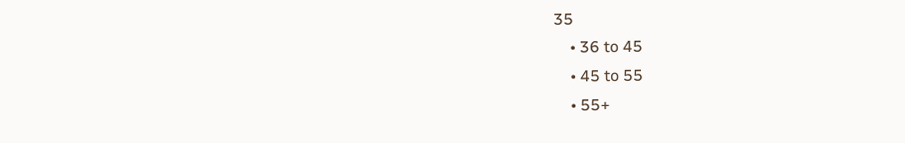35
    • 36 to 45
    • 45 to 55
    • 55+